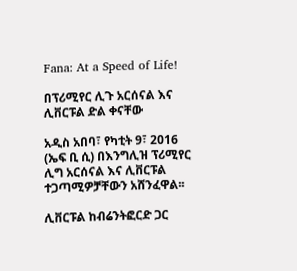Fana: At a Speed of Life!

በፕሪሚየር ሊጉ አርሰናል እና ሊቨርፑል ድል ቀናቸው

አዲስ አበባ፣ የካቲት 9፣ 2016 (ኤፍ ቢ ሲ) በእንግሊዝ ፕሪሚየር ሊግ አርሰናል እና ሊቨርፑል ተጋጣሚዎቻቸውን አሸንፈዋል፡፡

ሊቨርፑል ከብሬንትፎርድ ጋር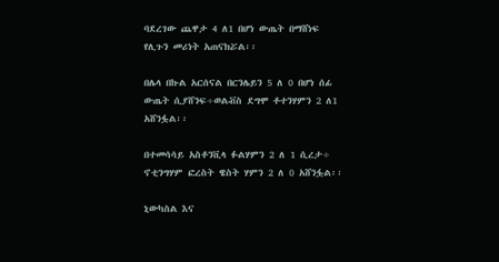ባደረገው ጨዋታ 4 ለ1 በሆነ ውጤት በማሸነፍ የሊጉን መሪነት አጠናክሯል፡፡

በሌላ በኩል አርሰናል በርንሌይን 5 ለ 0 በሆነ ሰፊ ውጤት ሲያሸንፍ÷ወልቭስ ደግሞ ቶተንሃምን 2 ለ1 አሸንፏል፡፡

በተመሳሳይ አስቶንቪላ ፉልሃምን 2 ለ 1 ሲረታ÷ ኖቲንግሃም ፎረስት ዌስት ሃምን 2 ለ 0 አሸንፏል፡፡

ኒውካስል እና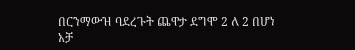በርንማውዝ ባደረጉት ጨዋታ ደግሞ 2 ለ 2 በሆነ አቻ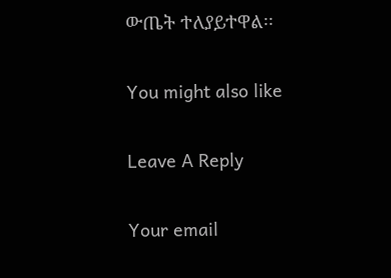ውጤት ተለያይተዋል፡፡

You might also like

Leave A Reply

Your email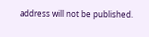address will not be published.